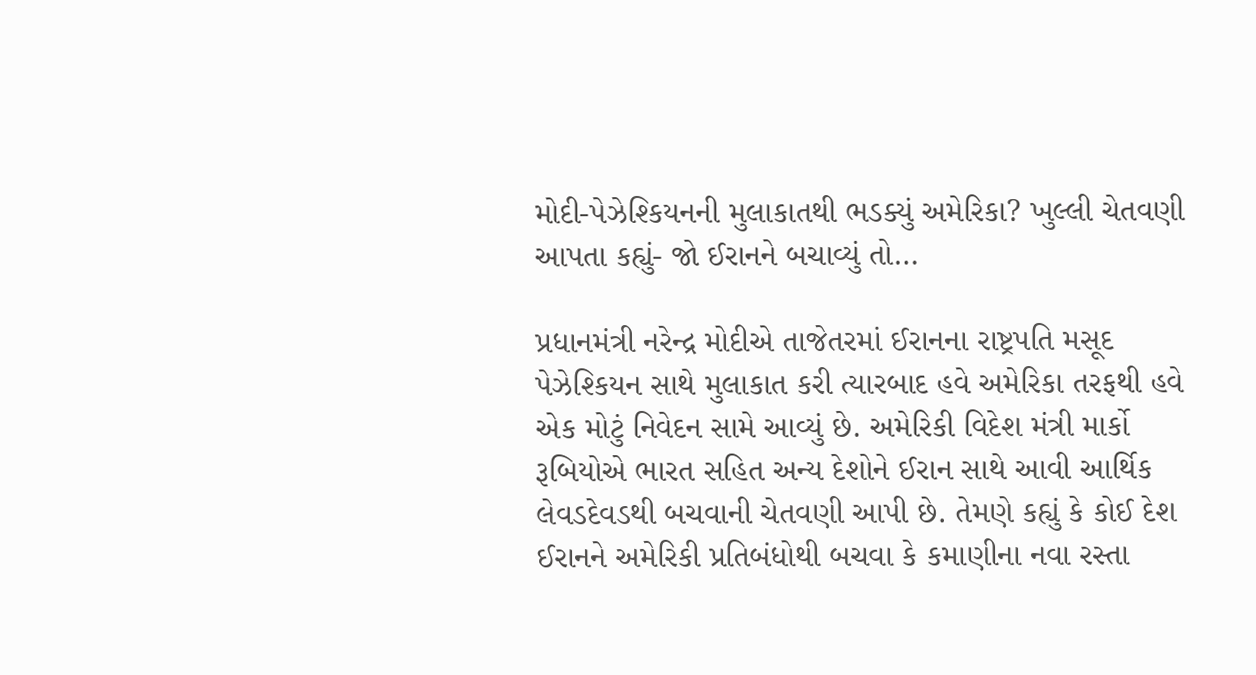મોદી-પેઝેશ્કિયનની મુલાકાતથી ભડક્યું અમેરિકા? ખુલ્લી ચેતવણી આપતા કહ્યું- જો ઈરાનને બચાવ્યું તો…

પ્રધાનમંત્રી નરેન્દ્ર મોદીએ તાજેતરમાં ઈરાનના રાષ્ટ્રપતિ મસૂદ પેઝેશ્કિયન સાથે મુલાકાત કરી ત્યારબાદ હવે અમેરિકા તરફથી હવે એક મોટું નિવેદન સામે આવ્યું છે. અમેરિકી વિદેશ મંત્રી માર્કો રૂબિયોએ ભારત સહિત અન્ય દેશોને ઈરાન સાથે આવી આર્થિક લેવડદેવડથી બચવાની ચેતવણી આપી છે. તેમણે કહ્યું કે કોઈ દેશ ઈરાનને અમેરિકી પ્રતિબંધોથી બચવા કે કમાણીના નવા રસ્તા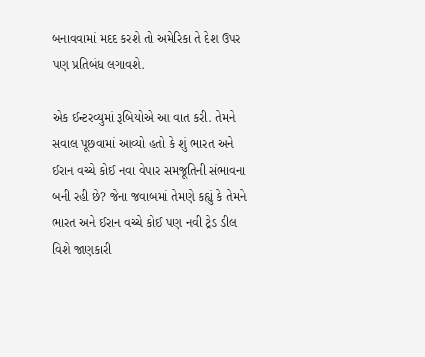બનાવવામાં મદદ કરશે તો અમેરિકા તે દેશ ઉપર પણ પ્રતિબંધ લગાવશે.

એક ઈન્ટરવ્યુમાં રૂબિયોએ આ વાત કરી. તેમને સવાલ પૂછવામાં આવ્યો હતો કે શું ભારત અને ઈરાન વચ્ચે કોઈ નવા વેપાર સમજૂતિની સંભાવના બની રહી છે? જેના જવાબમાં તેમણે કહ્યું કે તેમને  ભારત અને ઈરાન વચ્ચે કોઈ પણ નવી ટ્રેડ ડીલ વિશે જાણકારી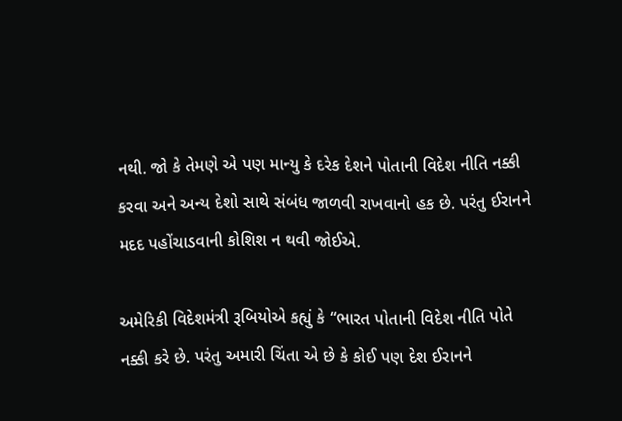નથી. જો કે તેમણે એ પણ માન્યુ કે દરેક દેશને પોતાની વિદેશ નીતિ નક્કી કરવા અને અન્ય દેશો સાથે સંબંધ જાળવી રાખવાનો હક છે. પરંતુ ઈરાનને મદદ પહોંચાડવાની કોશિશ ન થવી જોઈએ.

અમેરિકી વિદેશમંત્રી રૂબિયોએ કહ્યું કે “ભારત પોતાની વિદેશ નીતિ પોતે નક્કી કરે છે. પરંતુ અમારી ચિંતા એ છે કે કોઈ પણ દેશ ઈરાનને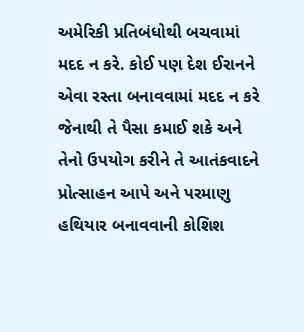અમેરિકી પ્રતિબંધોથી બચવામાં મદદ ન કરે. કોઈ પણ દેશ ઈરાનને એવા રસ્તા બનાવવામાં મદદ ન કરે જેનાથી તે પૈસા કમાઈ શકે અને તેનો ઉપયોગ કરીને તે આતંકવાદને પ્રોત્સાહન આપે અને પરમાણુ હથિયાર બનાવવાની કોશિશ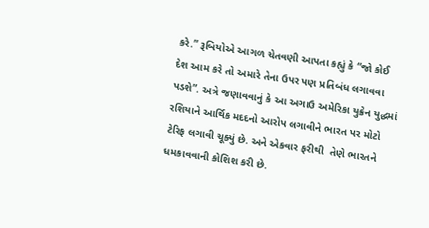કરે.” રૂબિયોએ આગળ ચેતવણી આપતા કહ્યું કે “જો કોઈ દેશ આમ કરે તો અમારે તેના ઉપર પણ પ્રતિબંધ લગાવવા પડશે”. અત્રે જણાવવાનું કે આ અગાઉ અમેરિકા યુક્રેન યુદ્ધમાં રશિયાને આર્થિક મદદનો આરોપ લગાવીને ભારત પર મોટો ટેરિફ લગાવી ચૂક્યું છે. અને એકવાર ફરીથી  તેણે ભારતને ધમકાવવાની કોશિશ કરી છે.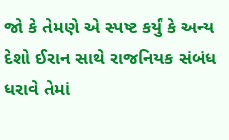જો કે તેમણે એ સ્પષ્ટ કર્યું કે અન્ય દેશો ઈરાન સાથે રાજનિયક સંબંધ ધરાવે તેમાં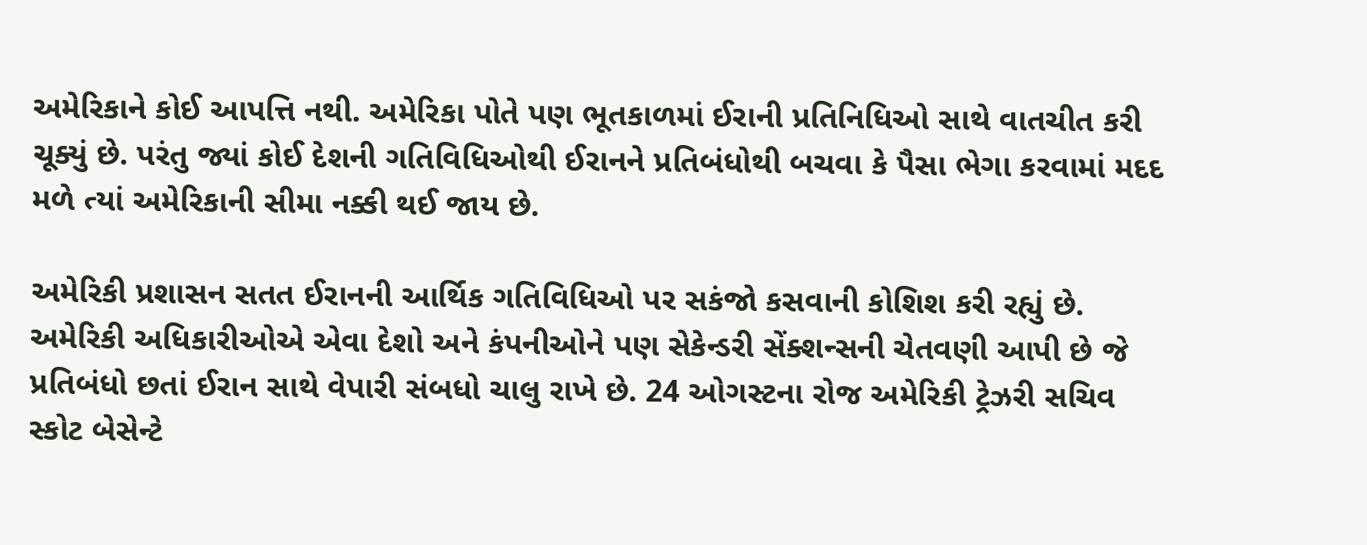અમેરિકાને કોઈ આપત્તિ નથી. અમેરિકા પોતે પણ ભૂતકાળમાં ઈરાની પ્રતિનિધિઓ સાથે વાતચીત કરી ચૂક્યું છે. પરંતુ જ્યાં કોઈ દેશની ગતિવિધિઓથી ઈરાનને પ્રતિબંધોથી બચવા કે પૈસા ભેગા કરવામાં મદદ મળે ત્યાં અમેરિકાની સીમા નક્કી થઈ જાય છે.

અમેરિકી પ્રશાસન સતત ઈરાનની આર્થિક ગતિવિધિઓ પર સકંજો કસવાની કોશિશ કરી રહ્યું છે. અમેરિકી અધિકારીઓએ એવા દેશો અને કંપનીઓને પણ સેકેન્ડરી સેંક્શન્સની ચેતવણી આપી છે જે પ્રતિબંધો છતાં ઈરાન સાથે વેપારી સંબધો ચાલુ રાખે છે. 24 ઓગસ્ટના રોજ અમેરિકી ટ્રેઝરી સચિવ સ્કોટ બેસેન્ટે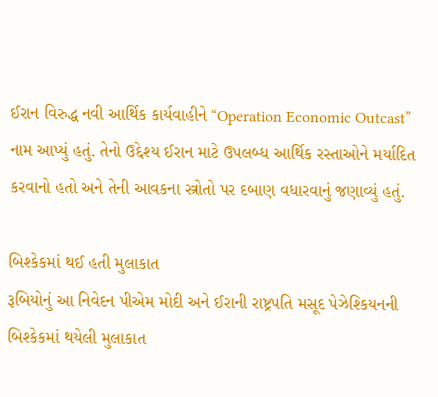ઈરાન વિરુદ્ધ નવી આર્થિક કાર્યવાહીને “Operation Economic Outcast” નામ આપ્યું હતું. તેનો ઉદ્દેશ્ય ઈરાન માટે ઉપલબ્ધ આર્થિક રસ્તાઓને મર્યાદિત કરવાનો હતો અને તેની આવકના સ્ત્રોતો પર દબાણ વધારવાનું જણાવ્યું હતું.

બિશ્કેકમાં થઈ હતી મુલાકાત
રૂબિયોનું આ નિવેદન પીએમ મોદી અને ઈરાની રાષ્ટ્રપતિ મસૂદ પેઝેશ્કિયનની બિશ્કેકમાં થયેલી મુલાકાત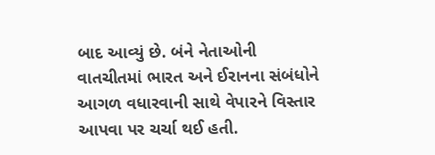બાદ આવ્યું છે. બંને નેતાઓની વાતચીતમાં ભારત અને ઈરાનના સંબંધોને આગળ વધારવાની સાથે વેપારને વિસ્તાર આપવા પર ચર્ચા થઈ હતી.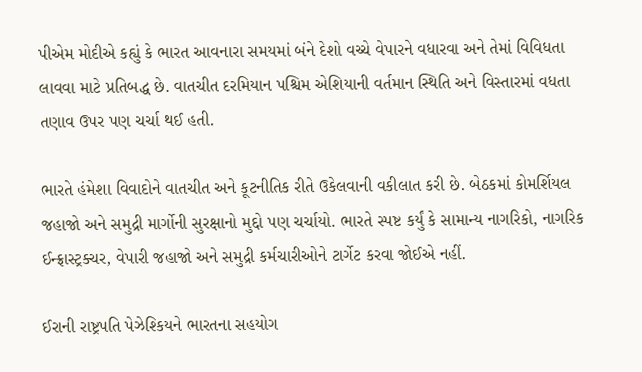પીએમ મોદીએ કહ્યું કે ભારત આવનારા સમયમાં બંને દેશો વચ્ચે વેપારને વધારવા અને તેમાં વિવિધતા લાવવા માટે પ્રતિબદ્ધ છે. વાતચીત દરમિયાન પશ્ચિમ એશિયાની વર્તમાન સ્થિતિ અને વિસ્તારમાં વધતા તણાવ ઉપર પણ ચર્ચા થઈ હતી.

ભારતે હંમેશા વિવાદોને વાતચીત અને કૂટનીતિક રીતે ઉકેલવાની વકીલાત કરી છે. બેઠકમાં કોમર્શિયલ જહાજો અને સમુદ્રી માર્ગોની સુરક્ષાનો મુદ્દો પણ ચર્ચાયો. ભારતે સ્પષ્ટ કર્યું કે સામાન્ય નાગરિકો, નાગરિક ઈન્ફ્રાસ્ટ્રક્ચર, વેપારી જહાજો અને સમુદ્રી કર્મચારીઓને ટાર્ગેટ કરવા જોઈએ નહીં.

ઈરાની રાષ્ટ્રપતિ પેઝેશ્કિયને ભારતના સહયોગ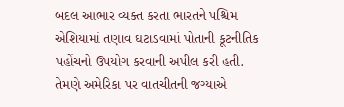બદલ આભાર વ્યક્ત કરતા ભારતને પશ્ચિમ એશિયામાં તણાવ ઘટાડવામાં પોતાની કૂટનીતિક પહોંચનો ઉપયોગ કરવાની અપીલ કરી હતી. તેમણે અમેરિકા પર વાતચીતની જગ્યાએ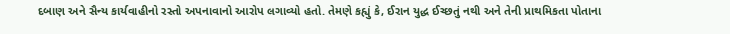દબાણ અને સૈન્ય કાર્યવાહીનો રસ્તો અપનાવાનો આરોપ લગાવ્યો હતો. તેમણે કહ્યું કે, ઈરાન યુદ્ધ ઈચ્છતું નથી અને તેની પ્રાથમિકતા પોતાના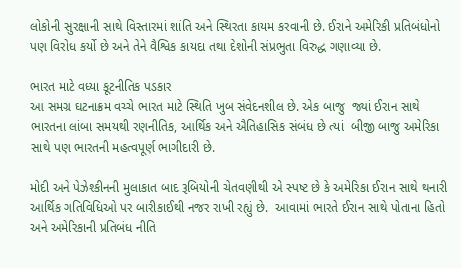લોકોની સુરક્ષાની સાથે વિસ્તારમાં શાંતિ અને સ્થિરતા કાયમ કરવાની છે. ઈરાને અમેરિકી પ્રતિબંધોનો પણ વિરોધ કર્યો છે અને તેને વૈશ્વિક કાયદા તથા દેશોની સંપ્રભુતા વિરુદ્ધ ગણાવ્યા છે.

ભારત માટે વધ્યા કૂટનીતિક પડકાર
આ સમગ્ર ઘટનાક્રમ વચ્ચે ભારત માટે સ્થિતિ ખુબ સંવેદનશીલ છે. એક બાજુ  જ્યાં ઈરાન સાથે  ભારતના લાંબા સમયથી રણનીતિક, આર્થિક અને ઐતિહાસિક સંબંધ છે ત્યાં  બીજી બાજુ અમેરિકા સાથે પણ ભારતની મહત્વપૂર્ણ ભાગીદારી છે.

મોદી અને પેઝેશ્કીનની મુલાકાત બાદ રૂબિયોની ચેતવણીથી એ સ્પષ્ટ છે કે અમેરિકા ઈરાન સાથે થનારી આર્થિક ગતિવિધિઓ પર બારીકાઈથી નજર રાખી રહ્યું છે.  આવામાં ભારતે ઈરાન સાથે પોતાના હિતો અને અમેરિકાની પ્રતિબંધ નીતિ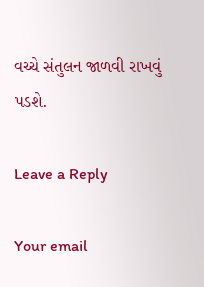વચ્ચે સંતુલન જાળવી રાખવું પડશે.

Leave a Reply

Your email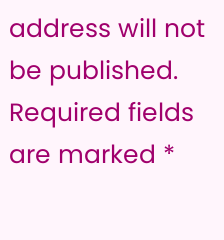address will not be published. Required fields are marked *